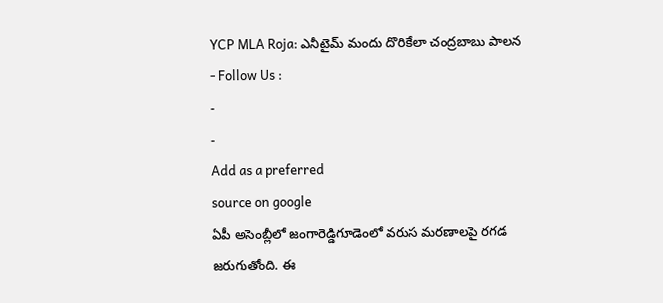YCP MLA Roja: ఎనీటైమ్ మందు దొరికేలా చంద్రబాబు పాలన
- Follow Us :
-
-
Add as a preferred
source on google
ఏపీ అసెంబ్లీలో జంగారెడ్డిగూడెంలో వరుస మరణాలపై రగడ జరుగుతోంది. ఈ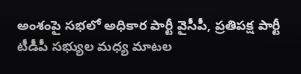అంశంపై సభలో అధికార పార్టీ వైసీపీ, ప్రతిపక్ష పార్టీ టీడీపీ సభ్యుల మధ్య మాటల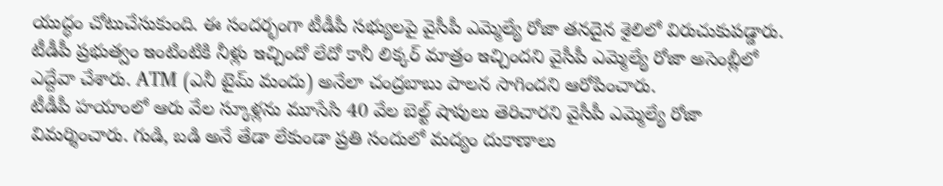యుద్ధం చోటుచేసుకుంది. ఈ సందర్భంగా టీడీపీ సభ్యులపై వైసీపీ ఎమ్మెల్యే రోజా తనదైన శైలిలో విరుచుకుపడ్డారు. టీడీపీ ప్రభుత్వం ఇంటింటికి నీళ్లు ఇచ్చిందో లేదో కానీ లిక్కర్ మాత్రం ఇచ్చిందని వైసీపీ ఎమ్మెల్యే రోజా అసెంబ్లీలో ఎద్దేవా చేశారు. ATM (ఎనీ టైమ్ మందు) అనేలా చంద్రబాబు పాలన సాగిందని ఆరోపించారు.
టీడీపీ హయాంలో ఆరు వేల స్కూళ్లను మూసేసి 40 వేల బెల్ట్ షాపులు తెరిచారని వైసీపీ ఎమ్మెల్యే రోజా విమర్శించారు. గుడి, బడి అనే తేడా లేకుండా ప్రతి సందులో మద్యం దుకాణాలు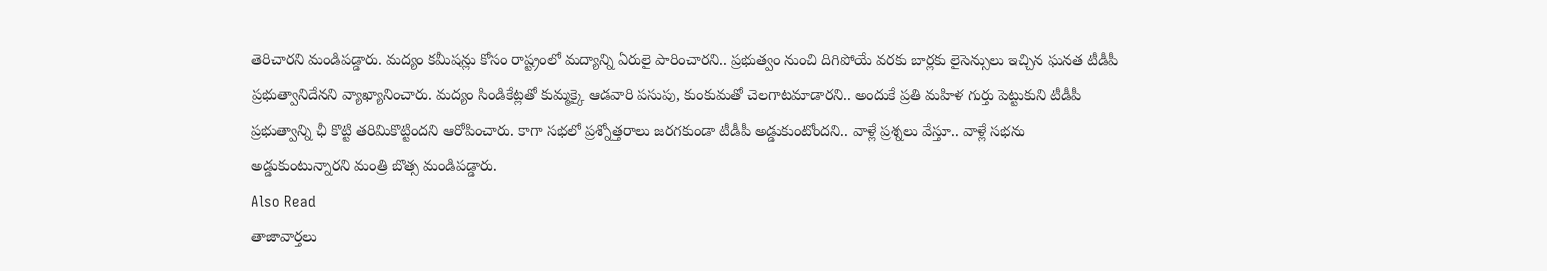తెరిచారని మండిపడ్డారు. మద్యం కమీషన్లు కోసం రాష్ట్రంలో మద్యాన్ని ఏరులై పారించారని.. ప్రభుత్వం నుంచి దిగిపోయే వరకు బార్లకు లైసెన్సులు ఇచ్చిన ఘనత టీడీపీ ప్రభుత్వానిదేనని వ్యాఖ్యానించారు. మద్యం సిండికేట్లతో కుమ్మక్కై ఆడవారి పసుపు, కుంకుమతో చెలగాటమాడారని.. అందుకే ప్రతి మహిళ గుర్తు పెట్టుకుని టీడీపీ ప్రభుత్వాన్ని ఛీ కొట్టి తరిమికొట్టిందని ఆరోపించారు. కాగా సభలో ప్రశ్నోత్తరాలు జరగకుండా టీడీపీ అడ్డుకుంటోందని.. వాళ్లే ప్రశ్నలు వేస్తూ.. వాళ్లే సభను అడ్డుకుంటున్నారని మంత్రి బొత్స మండిపడ్డారు.
Also Read
తాజావార్తలు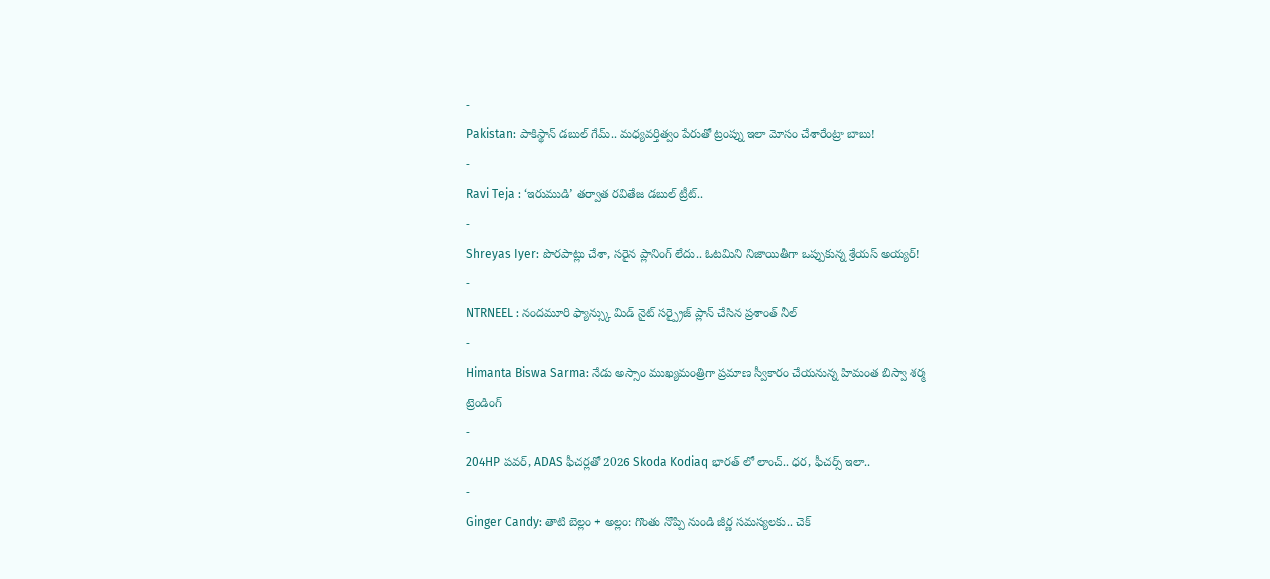-
Pakistan: పాకిస్థాన్ డబుల్ గేమ్.. మధ్యవర్తిత్వం పేరుతో ట్రంప్ను ఇలా మోసం చేశారేంట్రా బాబు!
-
Ravi Teja : ‘ఇరుముడి’ తర్వాత రవితేజ డబుల్ ట్రీట్..
-
Shreyas Iyer: పొరపాట్లు చేశా, సరైన ప్లానింగ్ లేదు.. ఓటమిని నిజాయితీగా ఒప్పుకున్న శ్రేయస్ అయ్యర్!
-
NTRNEEL : నందమూరి ఫ్యాన్స్కు మిడ్ నైట్ సర్ప్రైజ్ ప్లాన్ చేసిన ప్రశాంత్ నీల్
-
Himanta Biswa Sarma: నేడు అస్సాం ముఖ్యమంత్రిగా ప్రమాణ స్వీకారం చేయనున్న హిమంత బిస్వా శర్మ
ట్రెండింగ్
-
204HP పవర్, ADAS ఫీచర్లతో 2026 Skoda Kodiaq భారత్ లో లాంచ్.. ధర, ఫీచర్స్ ఇలా..
-
Ginger Candy: తాటి బెల్లం + అల్లం: గొంతు నొప్పి నుండి జీర్ణ సమస్యలకు.. చెక్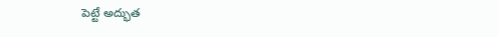పెట్టే అద్భుత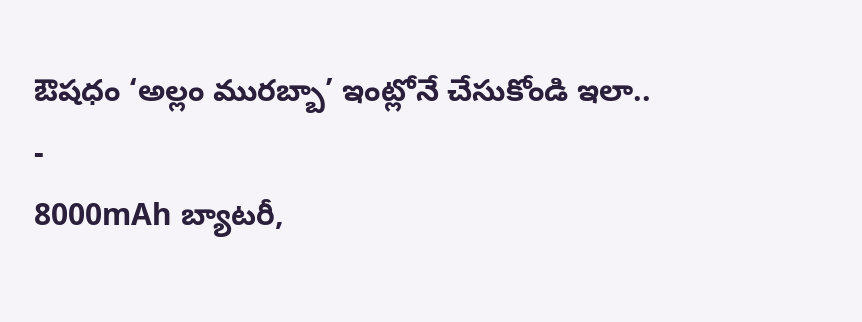ఔషధం ‘అల్లం మురబ్బా’ ఇంట్లోనే చేసుకోండి ఇలా..
-
8000mAh బ్యాటరీ,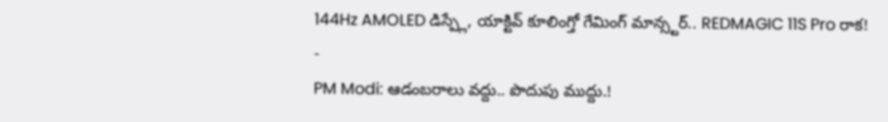144Hz AMOLED డిస్ప్లే, యాక్టివ్ కూలింగ్తో గేమింగ్ మాన్స్టర్.. REDMAGIC 11S Pro రాక!
-
PM Modi: ఆడంబరాలు వద్దు.. పొదుపు ముద్దు.!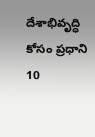దేశాభివృద్ధి కోసం ప్రధాని 10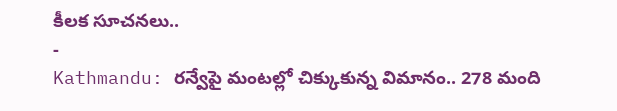కీలక సూచనలు..
-
Kathmandu: రన్వేపై మంటల్లో చిక్కుకున్న విమానం.. 278 మంది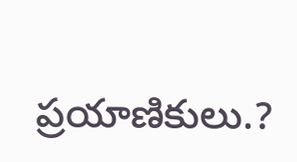ప్రయాణికులు.?